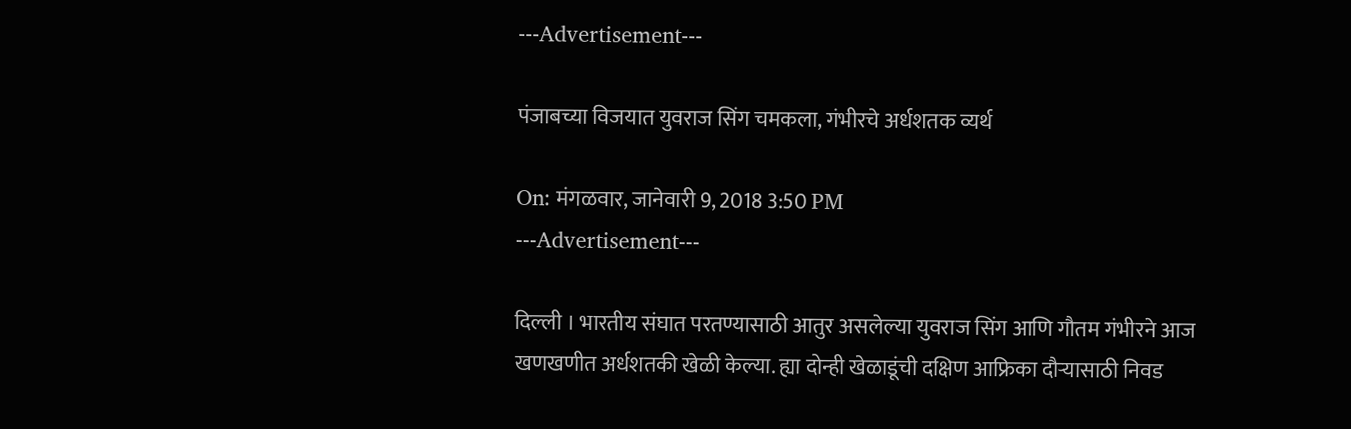---Advertisement---

पंजाबच्या विजयात युवराज सिंग चमकला, गंभीरचे अर्धशतक व्यर्थ

On: मंगळवार, जानेवारी 9, 2018 3:50 PM
---Advertisement---

दिल्ली । भारतीय संघात परतण्यासाठी आतुर असलेल्या युवराज सिंग आणि गौतम गंभीरने आज खणखणीत अर्धशतकी खेळी केल्या. ह्या दोन्ही खेळाडूंची दक्षिण आफ्रिका दौऱ्यासाठी निवड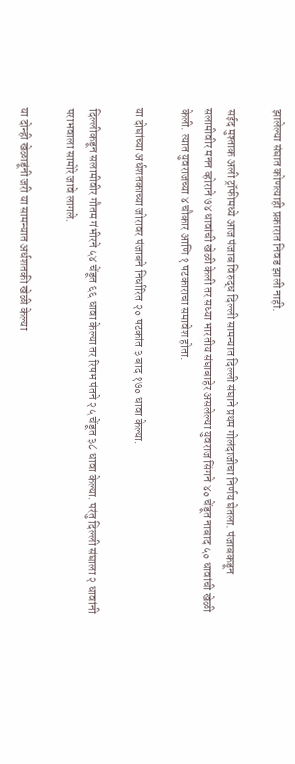झालेल्या संघात कोणत्याही प्रकारात निवड झाली नाही.

सईद मुश्ताक अली ट्रॉफीमध्ये आज पंजाब विरुद्ध दिल्ली सामन्यात दिल्ली संघाने प्रथम गोलंदाजीचा निर्णय घेतला. पंजाबकडून सलामीवीर मनन व्होराने ७४ धावांची खेळी केली तर सध्या भारतीय संघाबाहेर असलेल्या युवराज सिंगने ४० चेंडूत नाबाद ५० धावांची खेळी केली. त्यात युवराजच्या ४ चौकार आणि १ षटकाराचा समावेश होता.

या दोघांच्या अर्धशतकाच्या जोरावर पंजाबने निर्धारित २० षटकांत ३ बाद १७० धावा केल्या.

दिल्लीकडून सलामीवीर गौतम गंभीरने ५४ चेंडूत ६६ धावा केल्या तर रिषभ पंतने २५ चेंडूत ३८ धावा केल्या. परंतु दिल्ली संघाला २ धावांनी पराभवाला सामोरे जावे लागले.

या दोन्ही खेळाडूंनी जरी या सामन्यात अर्धशतकी खेळी केल्या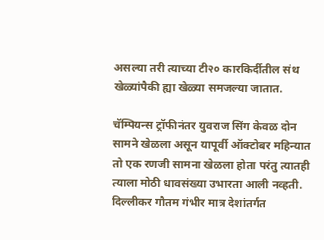असल्या तरी त्याच्या टी२० कारकिर्दीतील संथ खेळ्यांपैकी ह्या खेळ्या समजल्या जातात.

चॅम्पियन्स ट्रॉफीनंतर युवराज सिंग केवळ दोन सामने खेळला असून यापूर्वी ऑक्टोबर महिन्यात तो एक रणजी सामना खेळला होता परंतु त्यातही त्याला मोठी धावसंख्या उभारता आली नव्हती. दिल्लीकर गौतम गंभीर मात्र देशांतर्गत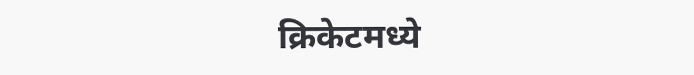क्रिकेटमध्ये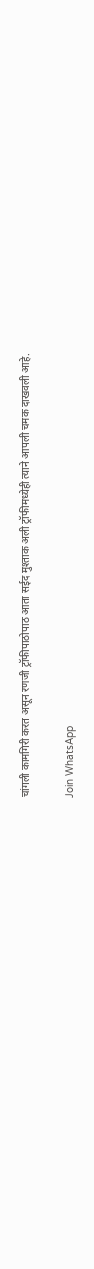चांगली कामगिरी करत असून रणजी ट्रॉफीपाठोपाठ आता सईद मुश्ताक अली ट्रॉफीमध्येही त्याने आपली चमक दाखवली आहे.

Join WhatsApp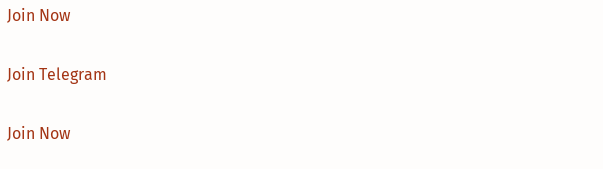Join Now

Join Telegram

Join Now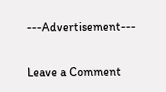---Advertisement---

Leave a Comment